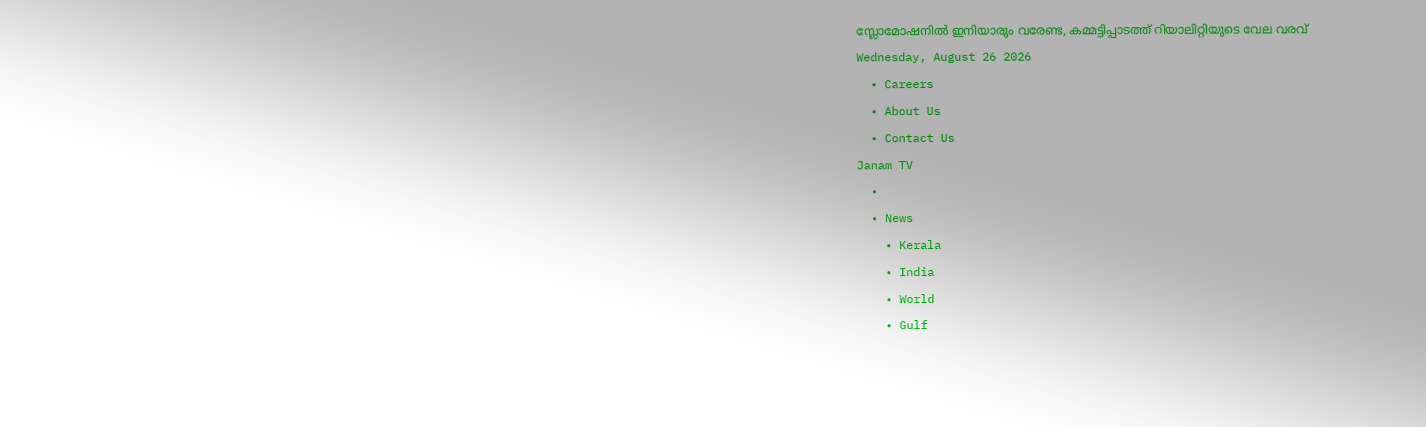സ്ലോമോഷനിൽ ഇനിയാരും വരേണ്ട, കമ്മട്ടിപ്പാടത്ത് റിയാലിറ്റിയുടെ വേല വരവ്
Wednesday, August 26 2026
  • Careers
  • About Us
  • Contact Us
Janam TV
  •
  • News
    • Kerala
    • India
    • World
    • Gulf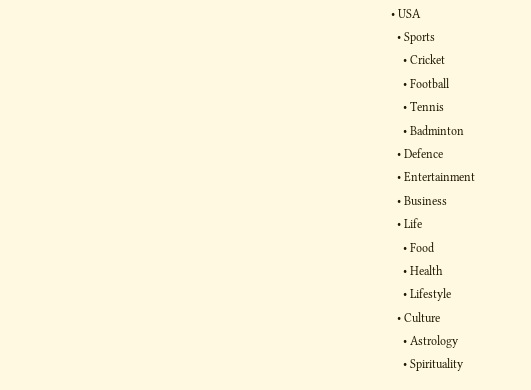• USA
  • Sports
    • Cricket
    • Football
    • Tennis
    • Badminton
  • Defence
  • Entertainment
  • Business
  • Life
    • Food
    • Health
    • Lifestyle
  • Culture
    • Astrology
    • Spirituality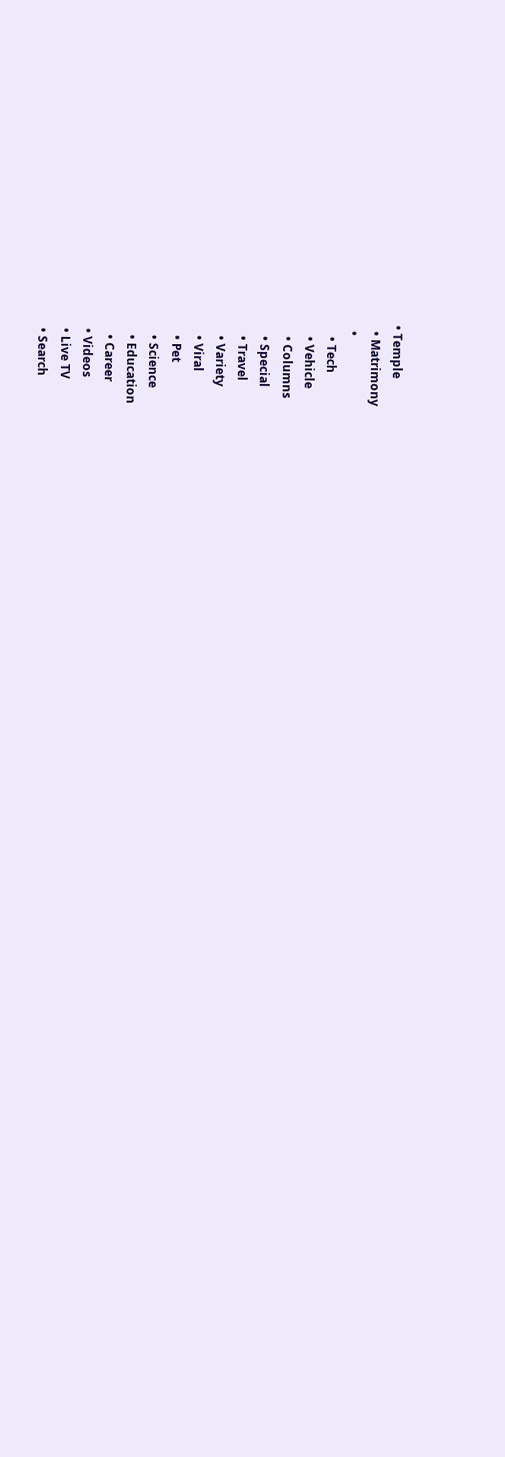• Temple
  • Matrimony
  •
    • Tech
    • Vehicle
    • Columns
    • Special
    • Travel
    • Variety
    • Viral
    • Pet
    • Science
    • Education
    • Career
  • Videos
  • Live TV
  • Search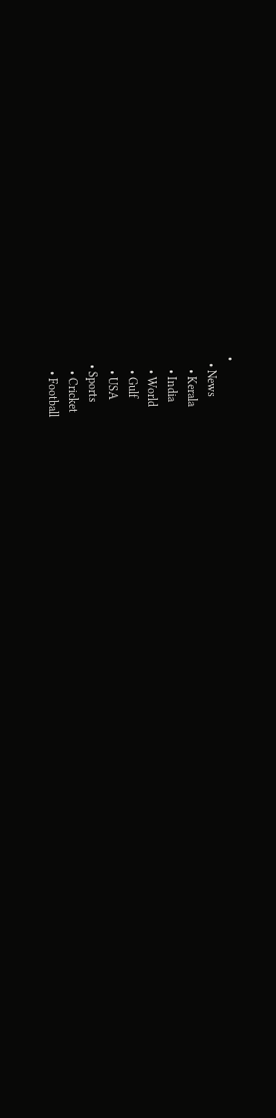•
  • News
    • Kerala
    • India
    • World
    • Gulf
    • USA
  • Sports
    • Cricket
    • Football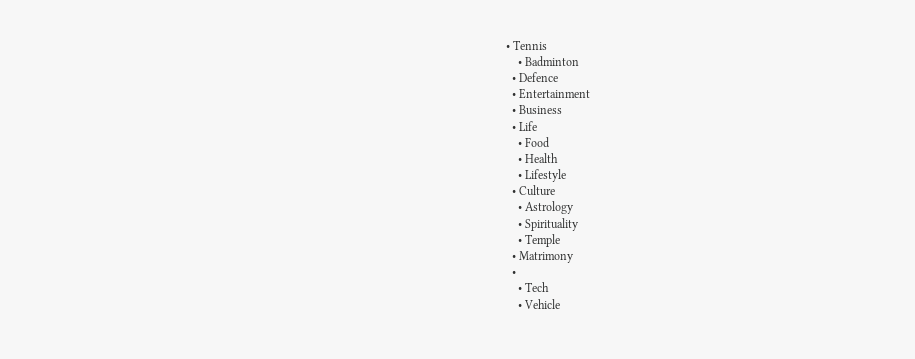• Tennis
    • Badminton
  • Defence
  • Entertainment
  • Business
  • Life
    • Food
    • Health
    • Lifestyle
  • Culture
    • Astrology
    • Spirituality
    • Temple
  • Matrimony
  •
    • Tech
    • Vehicle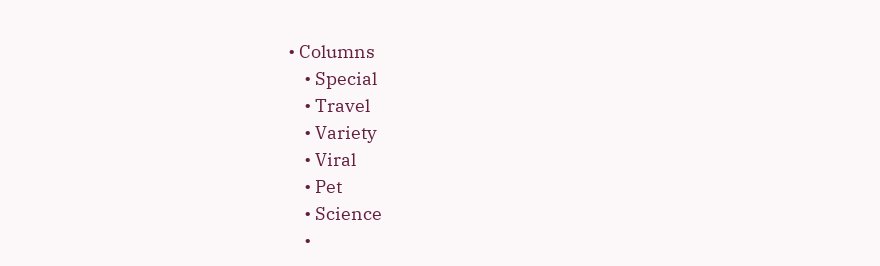• Columns
    • Special
    • Travel
    • Variety
    • Viral
    • Pet
    • Science
    •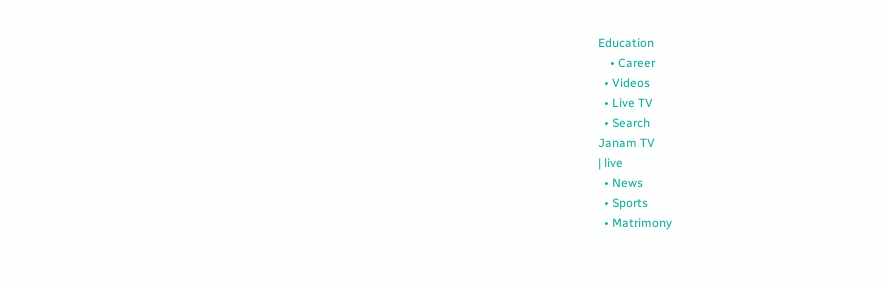Education
    • Career
  • Videos
  • Live TV
  • Search
Janam TV
| live
  • News
  • Sports
  • Matrimony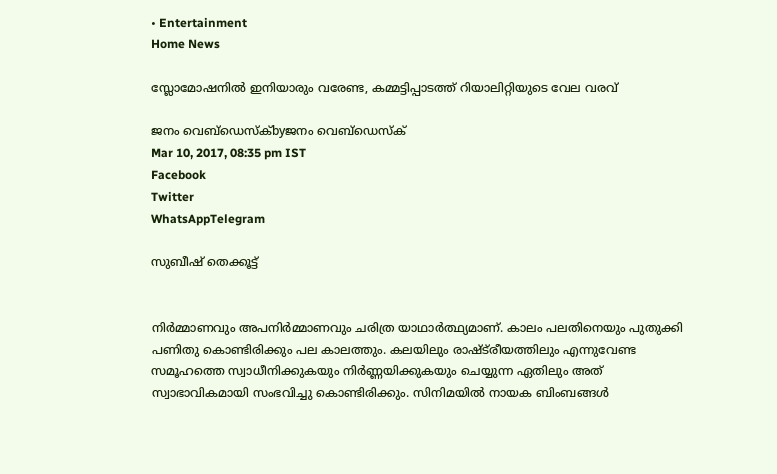• Entertainment
Home News

സ്ലോമോഷനിൽ ഇനിയാരും വരേണ്ട, കമ്മട്ടിപ്പാടത്ത് റിയാലിറ്റിയുടെ വേല വരവ്

ജനം വെബ്‌ഡെസ്ക്byജനം വെബ്‌ഡെസ്ക്
Mar 10, 2017, 08:35 pm IST
Facebook
Twitter
WhatsAppTelegram

സുബീഷ് തെക്കൂട്ട്


നിർമ്മാണവും അപനിർമ്മാണവും ചരിത്ര യാഥാർത്ഥ്യമാണ്. കാലം പലതിനെയും പുതുക്കി പണിതു കൊണ്ടിരിക്കും പല കാലത്തും. കലയിലും രാഷ്ട്‍രീയത്തിലും എന്നുവേണ്ട സമൂഹത്തെ സ്വാധീനിക്കുകയും നിർണ്ണയിക്കുകയും ചെയ്യുന്ന ഏതിലും അത് സ്വാഭാവികമായി സംഭവിച്ചു കൊണ്ടിരിക്കും. സിനിമയിൽ നായക ബിംബങ്ങൾ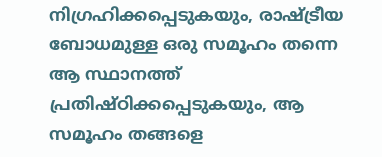നിഗ്രഹിക്കപ്പെടുകയും, രാഷ്‌ട്രീയ ബോധമുള്ള ഒരു സമൂഹം തന്നെ ആ സ്ഥാനത്ത് പ്രതിഷ്ഠിക്കപ്പെടുകയും, ആ സമൂഹം തങ്ങളെ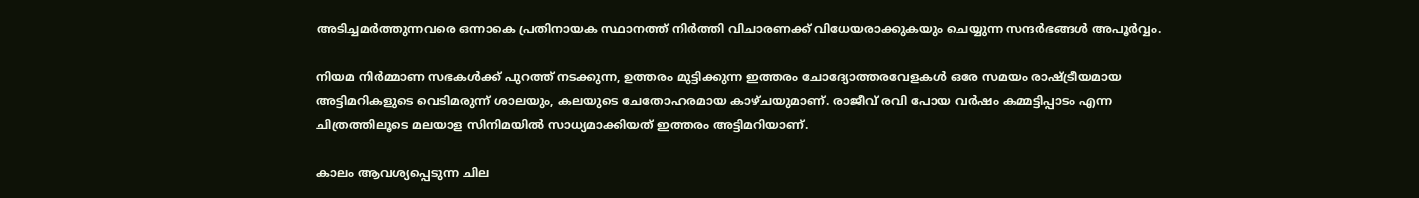അടിച്ചമർത്തുന്നവരെ ഒന്നാകെ പ്രതിനായക സ്ഥാനത്ത് നിർത്തി വിചാരണക്ക് വിധേയരാക്കുകയും ചെയ്യുന്ന സന്ദർഭങ്ങൾ അപൂർവ്വം.

നിയമ നിർമ്മാണ സഭകൾക്ക് പുറത്ത് നടക്കുന്ന, ഉത്തരം മുട്ടിക്കുന്ന ഇത്തരം ചോദ്യോത്തരവേളകൾ ഒരേ സമയം രാഷ്‌ട്രീയമായ അട്ടിമറികളുടെ വെടിമരുന്ന് ശാലയും, കലയുടെ ചേതോഹരമായ കാഴ്ചയുമാണ്. രാജീവ് രവി പോയ വർഷം കമ്മട്ടിപ്പാടം എന്ന ചിത്രത്തിലൂടെ മലയാള സിനിമയിൽ സാധ്യമാക്കിയത് ഇത്തരം അട്ടിമറിയാണ്.

കാലം ആവശ്യപ്പെടുന്ന ചില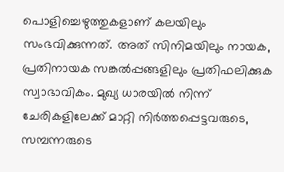പൊളിച്ചെഴുത്തുകളാണ് കലയിലും സംഭവിക്കുന്നത്. അത് സിനിമയിലും നായക, പ്രതിനായക സങ്കൽപ്പങ്ങളിലും പ്രതിഫലിക്കുക സ്വാഭാവികം. മുഖ്യ ധാരയിൽ നിന്ന് ചേരികളിലേക്ക് മാറ്റി നിർത്തപ്പെട്ടവരുടെ, സമ്പന്നരുടെ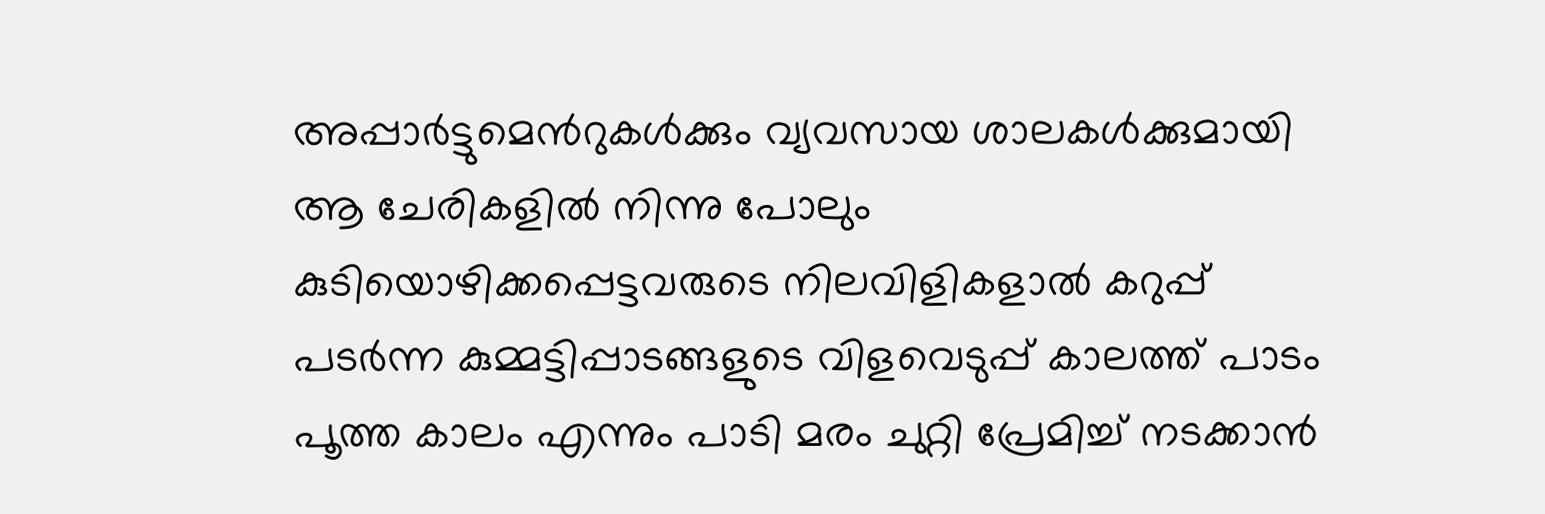അപ്പാർട്ടുമെന്‍റുകൾക്കും വ്യവസായ ശാലകൾക്കുമായി ആ ചേരികളിൽ നിന്നു പോലും കുടിയൊഴിക്കപ്പെട്ടവരുടെ നിലവിളികളാൽ കറുപ്പ് പടർന്ന കുമ്മട്ടിപ്പാടങ്ങളുടെ വിളവെടുപ്പ് കാലത്ത് പാടം പൂത്ത കാലം എന്നും പാടി മരം ചുറ്റി പ്രേമിച്ച് നടക്കാൻ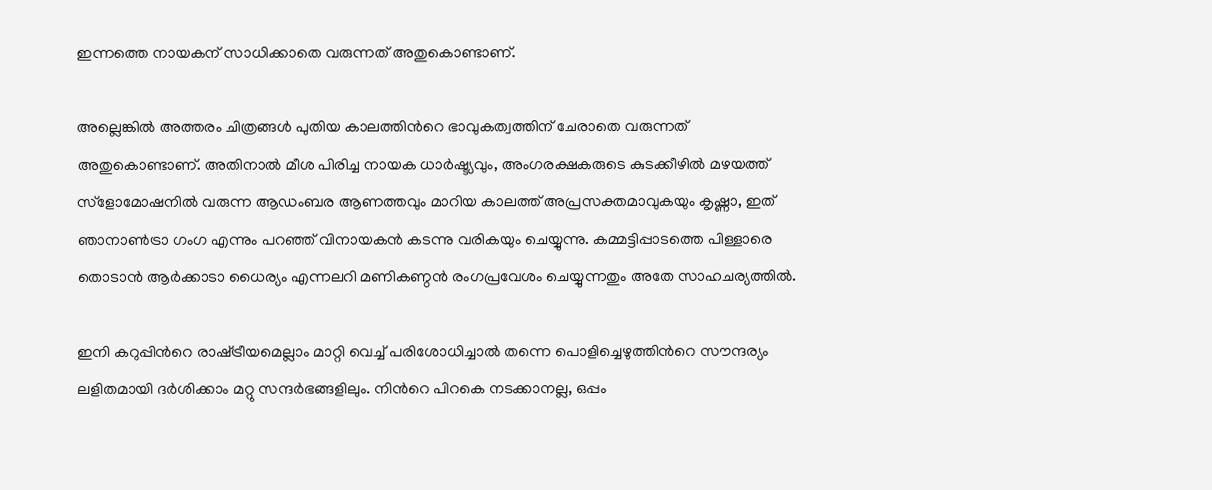ഇന്നത്തെ നായകന് സാധിക്കാതെ വരുന്നത് അതുകൊണ്ടാണ്.

അല്ലെങ്കിൽ അത്തരം ചിത്രങ്ങൾ പുതിയ കാലത്തിന്‍റെ ഭാവുകത്വത്തിന് ചേരാതെ വരുന്നത് അതുകൊണ്ടാണ്. അതിനാൽ മീശ പിരിച്ച നായക ധാർഷ്ട്യവും, അംഗരക്ഷകരുടെ കുടക്കീഴിൽ മഴയത്ത് സ്ളോമോഷനിൽ വരുന്ന ആഡംബര ആണത്തവും മാറിയ കാലത്ത് അപ്രസക്തമാവുകയും കൃഷ്ണാ, ഇത് ഞാനാൺട്രാ ഗംഗ എന്നും പറഞ്ഞ് വിനായകൻ കടന്നു വരികയും ചെയ്യുന്നു. കമ്മട്ടിപ്പാടത്തെ പിള്ളാരെ തൊടാൻ ആർക്കാടാ ധൈര്യം എന്നലറി മണികണ്ഠൻ രംഗപ്രവേശം ചെയ്യുന്നതും അതേ സാഹചര്യത്തിൽ.

ഇനി കറുപ്പിന്‍റെ രാഷ്‌ട്രീയമെല്ലാം മാറ്റി വെച്ച് പരിശോധിച്ചാൽ തന്നെ പൊളിച്ചെഴുത്തിന്‍റെ സൗന്ദര്യം ലളിതമായി ദർശിക്കാം മറ്റു സന്ദർഭങ്ങളിലും. നിന്‍റെ പിറകെ നടക്കാനല്ല, ഒപ്പം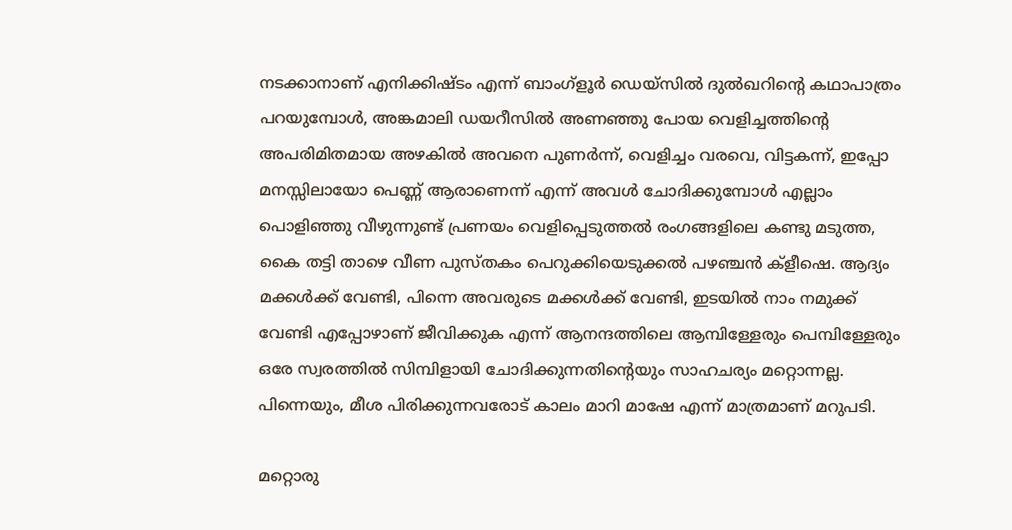നടക്കാനാണ് എനിക്കിഷ്ടം എന്ന് ബാംഗ്ളൂർ ഡെയ്സിൽ ദുൽഖറിന്‍റെ കഥാപാത്രം പറയുമ്പോൾ, അങ്കമാലി ഡയറീസിൽ അണഞ്ഞു പോയ വെളിച്ചത്തിന്‍റെ അപരിമിതമായ അഴകിൽ അവനെ പുണർന്ന്, വെളിച്ചം വരവെ, വിട്ടകന്ന്, ഇപ്പോ മനസ്സിലായോ പെണ്ണ് ആരാണെന്ന് എന്ന് അവൾ ചോദിക്കുമ്പോൾ എല്ലാം പൊളിഞ്ഞു വീഴുന്നുണ്ട് പ്രണയം വെളിപ്പെടുത്തൽ രംഗങ്ങളിലെ കണ്ടു മടുത്ത, കൈ തട്ടി താഴെ വീണ പുസ്തകം പെറുക്കിയെടുക്കൽ പഴഞ്ചൻ ക്ളീഷെ. ആദ്യം മക്കൾക്ക് വേണ്ടി, പിന്നെ അവരുടെ മക്കൾക്ക് വേണ്ടി, ഇടയിൽ നാം നമുക്ക് വേണ്ടി എപ്പോഴാണ് ജീവിക്കുക എന്ന് ആനന്ദത്തിലെ ആമ്പിള്ളേരും പെമ്പിള്ളേരും ഒരേ സ്വരത്തിൽ സിമ്പിളായി ചോദിക്കുന്നതിന്‍റെയും സാഹചര്യം മറ്റൊന്നല്ല. പിന്നെയും, മീശ പിരിക്കുന്നവരോട് കാലം മാറി മാഷേ എന്ന് മാത്രമാണ് മറുപടി.

മറ്റൊരു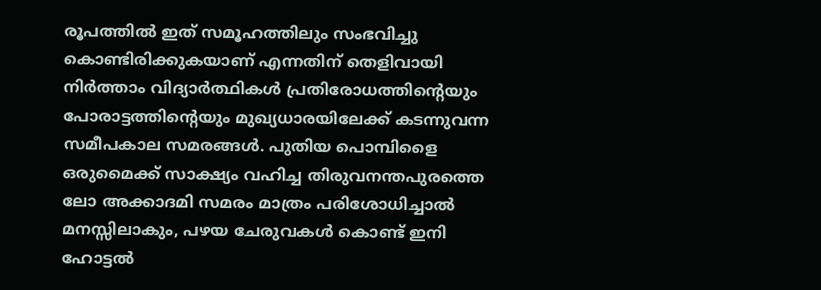രൂപത്തിൽ ഇത് സമൂഹത്തിലും സംഭവിച്ചു കൊണ്ടിരിക്കുകയാണ് എന്നതിന് തെളിവായി നിർത്താം വിദ്യാർത്ഥികൾ പ്രതിരോധത്തിന്‍റെയും പോരാട്ടത്തിന്‍റെയും മുഖ്യധാരയിലേക്ക് കടന്നുവന്ന സമീപകാല സമരങ്ങൾ. പുതിയ പൊമ്പിളൈ ഒരുമൈക്ക് സാക്ഷ്യം വഹിച്ച തിരുവനന്തപുരത്തെ ലോ അക്കാദമി സമരം മാത്രം പരിശോധിച്ചാൽ മനസ്സിലാകും, പഴയ ചേരുവകൾ കൊണ്ട് ഇനി ഹോട്ടൽ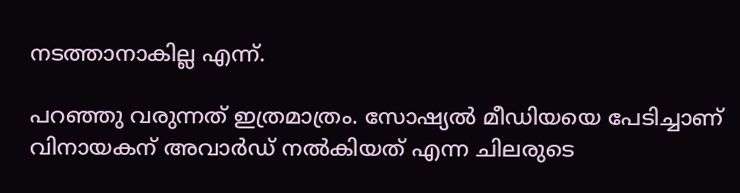നടത്താനാകില്ല എന്ന്.

പറഞ്ഞു വരുന്നത് ഇത്രമാത്രം. സോഷ്യൽ മീഡിയയെ പേടിച്ചാണ് വിനായകന് അവാർഡ് നൽകിയത് എന്ന ചിലരുടെ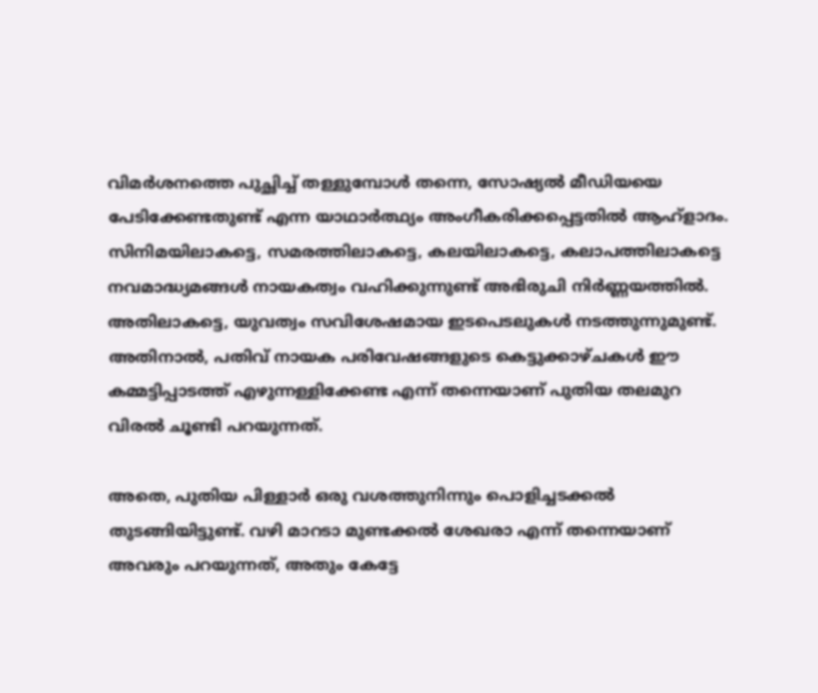വിമർശനത്തെ പുച്ഛിച്ച് തള്ളുമ്പോൾ തന്നെ, സോഷ്യൽ മീഡിയയെ പേടിക്കേണ്ടതുണ്ട് എന്ന യാഥാർത്ഥ്യം അംഗീകരിക്കപ്പെട്ടതിൽ ആഹ്ളാദം. സിനിമയിലാകട്ടെ, സമരത്തിലാകട്ടെ, കലയിലാകട്ടെ, കലാപത്തിലാകട്ടെ നവമാദ്ധ്യമങ്ങൾ നായകത്വം വഹിക്കുന്നുണ്ട് അഭിരുചി നിർണ്ണയത്തിൽ. അതിലാകട്ടെ, യുവത്വം സവിശേഷമായ ഇടപെടലുകൾ നടത്തുന്നുമുണ്ട്. അതിനാൽ, പതിവ് നായക പരിവേഷങ്ങളുടെ കെട്ടുക്കാഴ്ചകൾ ഈ കമ്മട്ടിപ്പാടത്ത് എഴുന്നള്ളിക്കേണ്ട എന്ന് തന്നെയാണ് പുതിയ തലമുറ വിരൽ ചൂണ്ടി പറയുന്നത്.

അതെ, പുതിയ പിള്ളാർ ഒരു വശത്തുനിന്നും പൊളിച്ചടക്കൽ തുടങ്ങിയിട്ടുണ്ട്. വഴി മാറടാ മുണ്ടക്കൽ ശേഖരാ എന്ന് തന്നെയാണ് അവരും പറയുന്നത്, അതും കേട്ടേ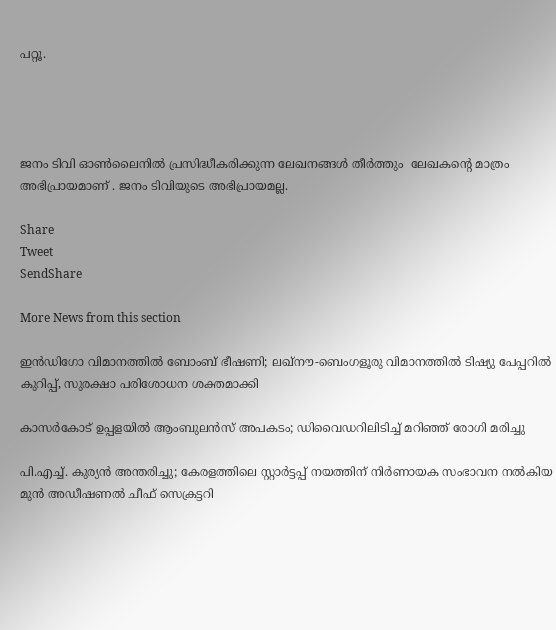പറ്റൂ.




ജനം ടിവി ഓൺലൈനിൽ പ്രസിദ്ധീകരിക്കുന്ന ലേഖനങ്ങൾ തീർത്തും  ലേഖകന്റെ മാത്രം അഭിപ്രായമാണ് . ജനം ടിവിയുടെ അഭിപ്രായമല്ല.

Share
Tweet
SendShare

More News from this section

ഇന്‍ഡിഗോ വിമാനത്തില്‍ ബോംബ് ഭീഷണി; ലഖ്നൗ-ബെംഗളൂരു വിമാനത്തില്‍ ടിഷ്യു പേപ്പറില്‍ കുറിപ്പ്, സുരക്ഷാ പരിശോധന ശക്തമാക്കി

കാസര്‍കോട് ഉപ്പളയില്‍ ആംബുലന്‍സ് അപകടം; ഡിവൈഡറിലിടിച്ച് മറിഞ്ഞ് രോഗി മരിച്ചു

പി.എച്ച്. കുര്യന്‍ അന്തരിച്ചു; കേരളത്തിലെ സ്റ്റാര്‍ട്ടപ്പ് നയത്തിന് നിര്‍ണായക സംഭാവന നല്‍കിയ മുന്‍ അഡീഷണല്‍ ചീഫ് സെക്രട്ടറി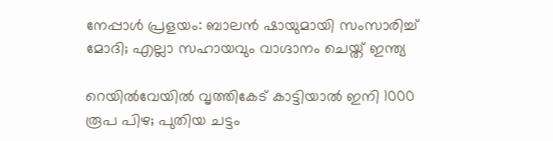നേപ്പാള്‍ പ്രളയം: ബാലന്‍ ഷായുമായി സംസാരിച്ച് മോദി; എല്ലാ സഹായവും വാഗ്ദാനം ചെയ്ത് ഇന്ത്യ

റെയില്‍വേയില്‍ വൃത്തികേട് കാട്ടിയാല്‍ ഇനി 1000 രൂപ പിഴ; പുതിയ ചട്ടം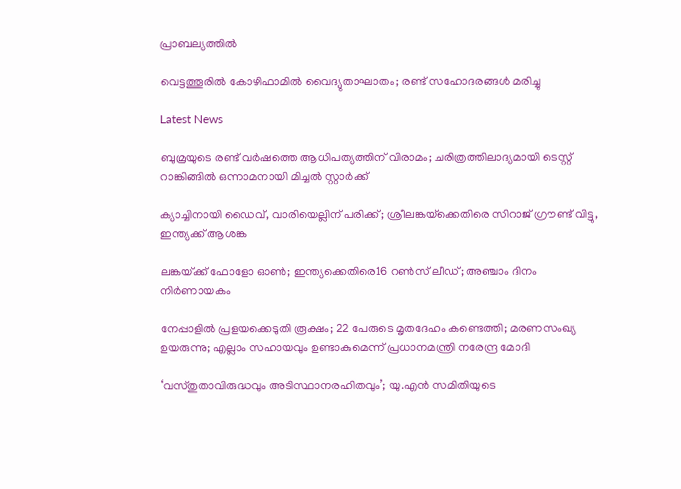പ്രാബല്യത്തില്‍

വെട്ടത്തൂരില്‍ കോഴിഫാമില്‍ വൈദ്യുതാഘാതം; രണ്ട് സഹോദരങ്ങള്‍ മരിച്ചു

Latest News

ബുമ്രയുടെ രണ്ട് വര്‍ഷത്തെ ആധിപത്യത്തിന് വിരാമം; ചരിത്രത്തിലാദ്യമായി ടെസ്റ്റ് റാങ്കിങ്ങില്‍ ഒന്നാമനായി മിച്ചല്‍ സ്റ്റാര്‍ക്ക്

ക്യാച്ചിനായി ഡൈവ്, വാരിയെല്ലിന് പരിക്ക്; ശ്രീലങ്കയ്‌ക്കെതിരെ സിറാജ് ഗ്രൗണ്ട് വിട്ടു, ഇന്ത്യക്ക് ആശങ്ക

ലങ്കയ്‌ക്ക് ഫോളോ ഓണ്‍; ഇന്ത്യക്കെതിരെ16 റണ്‍സ് ലീഡ്; അഞ്ചാം ദിനം നിര്‍ണായകം

നേപ്പാളില്‍ പ്രളയക്കെടുതി രൂക്ഷം; 22 പേരുടെ മൃതദേഹം കണ്ടെത്തി; മരണസംഖ്യ ഉയരുന്നു; എല്ലാം സഹായവും ഉണ്ടാകുമെന്ന് പ്രധാനമന്ത്രി നരേന്ദ്ര മോദി

‘വസ്തുതാവിരുദ്ധവും അടിസ്ഥാനരഹിതവും’; യു.എന്‍ സമിതിയുടെ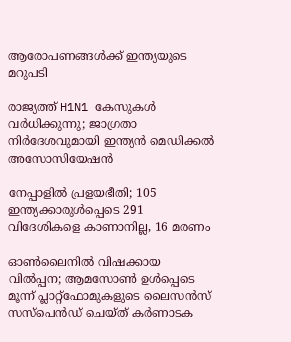ആരോപണങ്ങള്‍ക്ക് ഇന്ത്യയുടെ മറുപടി

രാജ്യത്ത് H1N1 കേസുകള്‍ വര്‍ധിക്കുന്നു; ജാഗ്രതാ നിര്‍ദേശവുമായി ഇന്ത്യന്‍ മെഡിക്കല്‍ അസോസിയേഷന്‍

നേപ്പാളില്‍ പ്രളയഭീതി; 105 ഇന്ത്യക്കാരുള്‍പ്പെടെ 291 വിദേശികളെ കാണാനില്ല, 16 മരണം

ഓണ്‍ലൈനില്‍ വിഷക്കായ വില്‍പ്പന; ആമസോണ്‍ ഉള്‍പ്പെടെ മൂന്ന് പ്ലാറ്റ്ഫോമുകളുടെ ലൈസന്‍സ് സസ്‌പെന്‍ഡ് ചെയ്ത് കര്‍ണാടക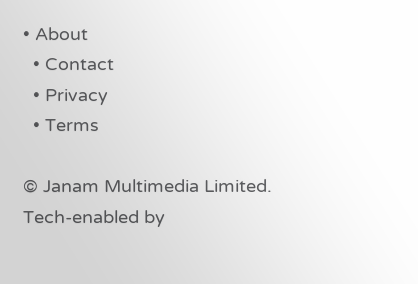• About
  • Contact
  • Privacy
  • Terms

© Janam Multimedia Limited.
Tech-enabled by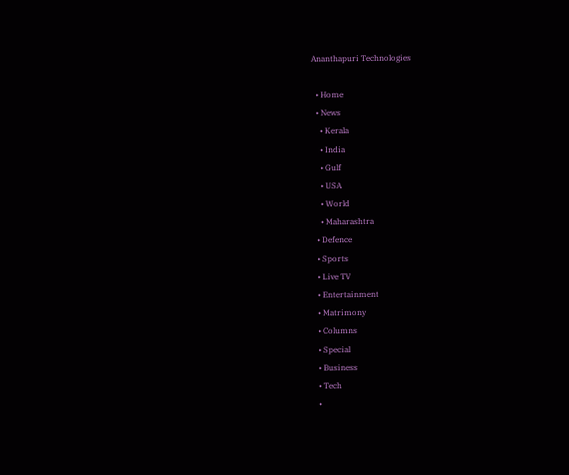Ananthapuri Technologies

  • Home
  • News
    • Kerala
    • India
    • Gulf
    • USA
    • World
    • Maharashtra
  • Defence
  • Sports
  • Live TV
  • Entertainment
  • Matrimony
  • Columns
  • Special
  • Business
  • Tech
  •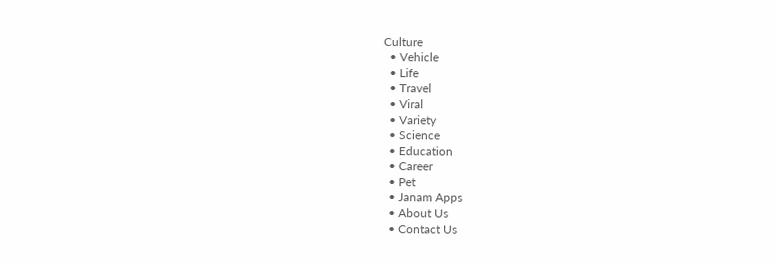Culture
  • Vehicle
  • Life
  • Travel
  • Viral
  • Variety
  • Science
  • Education
  • Career
  • Pet
  • Janam Apps
  • About Us
  • Contact Us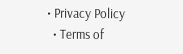• Privacy Policy
  • Terms of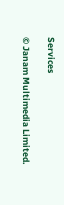Services

© Janam Multimedia Limited.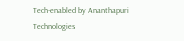Tech-enabled by Ananthapuri Technologies